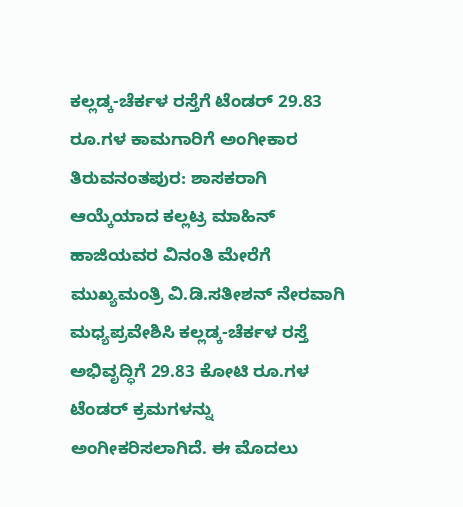ಕಲ್ಲಡ್ಕ-ಚೆರ್ಕಳ ರಸ್ತೆಗೆ ಟೆಂಡರ್ 29.83 ರೂ.ಗಳ ಕಾಮಗಾರಿಗೆ ಅಂಗೀಕಾರ
ತಿರುವನಂತಪುರ: ಶಾಸಕರಾಗಿ ಆಯ್ಕೆಯಾದ ಕಲ್ಲಟ್ರ ಮಾಹಿನ್ ಹಾಜಿಯವರ ವಿನಂತಿ ಮೇರೆಗೆ ಮುಖ್ಯಮಂತ್ರಿ ವಿ.ಡಿ.ಸತೀಶನ್ ನೇರವಾಗಿ ಮಧ್ಯಪ್ರವೇಶಿಸಿ ಕಲ್ಲಡ್ಕ-ಚೆರ್ಕಳ ರಸ್ತೆ ಅಭಿವೃದ್ಧಿಗೆ 29.83 ಕೋಟಿ ರೂ.ಗಳ ಟೆಂಡರ್ ಕ್ರಮಗಳನ್ನು ಅಂಗೀಕರಿಸಲಾಗಿದೆ. ಈ ಮೊದಲು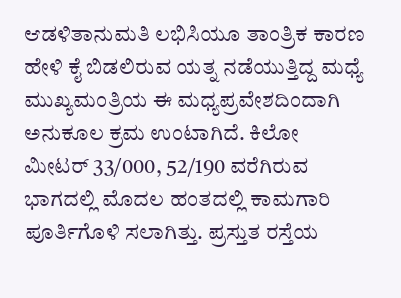ಆಡಳಿತಾನುಮತಿ ಲಭಿಸಿಯೂ ತಾಂತ್ರಿಕ ಕಾರಣ ಹೇಳಿ ಕೈ ಬಿಡಲಿರುವ ಯತ್ನ ನಡೆಯುತ್ತಿದ್ದ ಮಧ್ಯೆ ಮುಖ್ಯಮಂತ್ರಿಯ ಈ ಮಧ್ಯಪ್ರವೇಶದಿಂದಾಗಿ ಅನುಕೂಲ ಕ್ರಮ ಉಂಟಾಗಿದೆ. ಕಿಲೋ ಮೀಟರ್ 33/000, 52/190 ವರೆಗಿರುವ ಭಾಗದಲ್ಲಿ ಮೊದಲ ಹಂತದಲ್ಲಿ ಕಾಮಗಾರಿ ಪೂರ್ತಿಗೊಳಿ ಸಲಾಗಿತ್ತು. ಪ್ರಸ್ತುತ ರಸ್ತೆಯ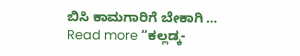ಬಿಸಿ ಕಾಮಗಾರಿಗೆ ಬೇಕಾಗಿ …
Read more “ಕಲ್ಲಡ್ಕ-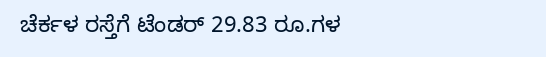ಚೆರ್ಕಳ ರಸ್ತೆಗೆ ಟೆಂಡರ್ 29.83 ರೂ.ಗಳ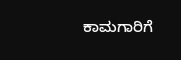ಕಾಮಗಾರಿಗೆ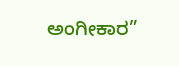ಅಂಗೀಕಾರ”